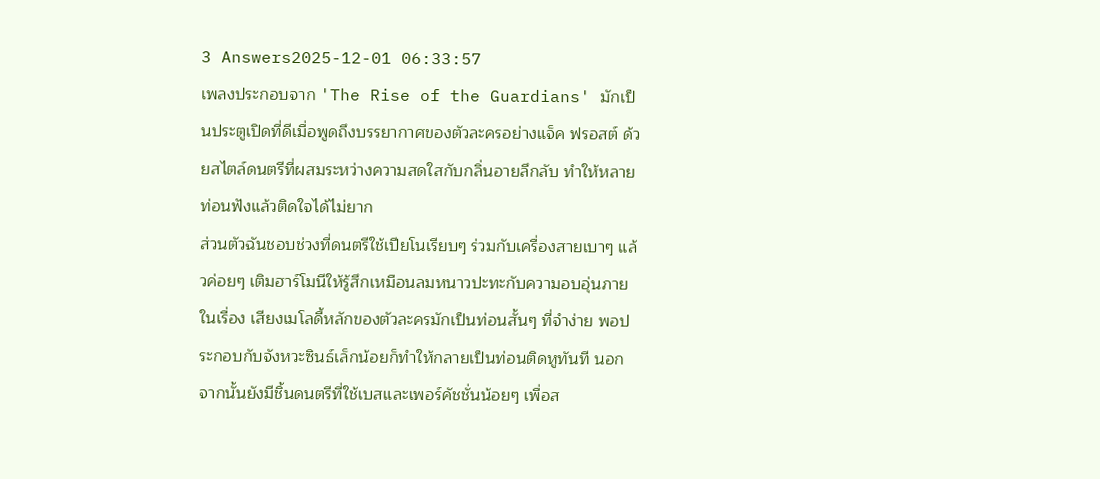3 Answers2025-12-01 06:33:57
เพลงประกอบจาก 'The Rise of the Guardians' มักเป็นประตูเปิดที่ดีเมื่อพูดถึงบรรยากาศของตัวละครอย่างแจ็ค ฟรอสต์ ด้วยสไตล์ดนตรีที่ผสมระหว่างความสดใสกับกลิ่นอายลึกลับ ทำให้หลายท่อนฟังแล้วติดใจได้ไม่ยาก
ส่วนตัวฉันชอบช่วงที่ดนตรีใช้เปียโนเรียบๆ ร่วมกับเครื่องสายเบาๆ แล้วค่อยๆ เติมฮาร์โมนีให้รู้สึกเหมือนลมหนาวปะทะกับความอบอุ่นภายในเรื่อง เสียงเมโลดี้หลักของตัวละครมักเป็นท่อนสั้นๆ ที่จำง่าย พอประกอบกับจังหวะซินธ์เล็กน้อยก็ทำให้กลายเป็นท่อนติดหูทันที นอกจากนั้นยังมีชิ้นดนตรีที่ใช้เบสและเพอร์คัชชั่นน้อยๆ เพื่อส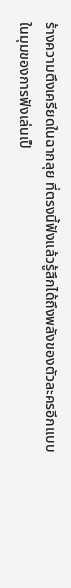ร้างความตึงเครียดในฉากลุย ที่ตรงนี้ฟังแล้วรู้สึกได้ถึงพลังของตัวละครอีกแบบ
ในมุมของการฟังเล่นเป็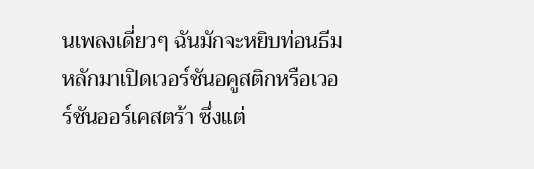นเพลงเดี่ยวๆ ฉันมักจะหยิบท่อนธีมหลักมาเปิดเวอร์ชันอคูสติกหรือเวอร์ชันออร์เคสตร้า ซึ่งแต่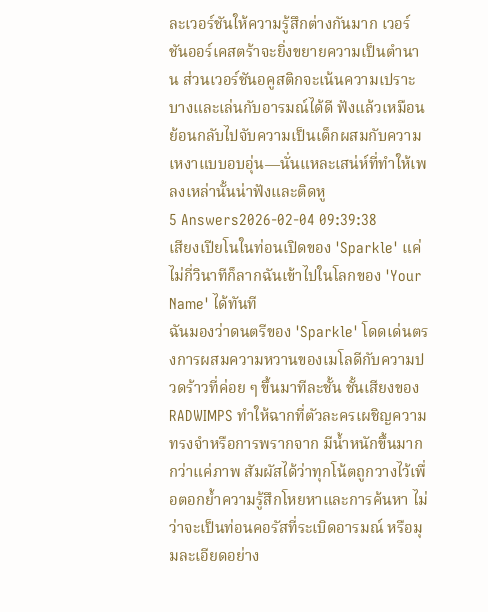ละเวอร์ชันให้ความรู้สึกต่างกันมาก เวอร์ชันออร์เคสตร้าจะยิ่งขยายความเป็นตำนาน ส่วนเวอร์ชันอคูสติกจะเน้นความเปราะบางและเล่นกับอารมณ์ได้ดี ฟังแล้วเหมือนย้อนกลับไปจับความเป็นเด็กผสมกับความเหงาแบบอบอุ่น—นั่นแหละเสน่ห์ที่ทำให้เพลงเหล่านั้นน่าฟังและติดหู
5 Answers2026-02-04 09:39:38
เสียงเปียโนในท่อนเปิดของ 'Sparkle' แค่ไม่กี่วินาทีก็ลากฉันเข้าไปในโลกของ 'Your Name' ได้ทันที
ฉันมองว่าดนตรีของ 'Sparkle' โดดเด่นตรงการผสมความหวานของเมโลดีกับความปวดร้าวที่ค่อย ๆ ขึ้นมาทีละชั้น ชั้นเสียงของ RADWIMPS ทำให้ฉากที่ตัวละครเผชิญความทรงจำหรือการพรากจาก มีน้ำหนักขึ้นมากกว่าแค่ภาพ สัมผัสได้ว่าทุกโน้ตถูกวางไว้เพื่อตอกย้ำความรู้สึกโหยหาและการค้นหา ไม่ว่าจะเป็นท่อนคอรัสที่ระเบิดอารมณ์ หรือมุมละเอียดอย่าง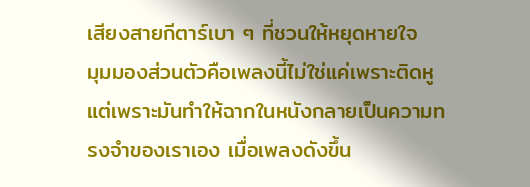เสียงสายกีตาร์เบา ๆ ที่ชวนให้หยุดหายใจ
มุมมองส่วนตัวคือเพลงนี้ไม่ใช่แค่เพราะติดหู แต่เพราะมันทำให้ฉากในหนังกลายเป็นความทรงจำของเราเอง เมื่อเพลงดังขึ้น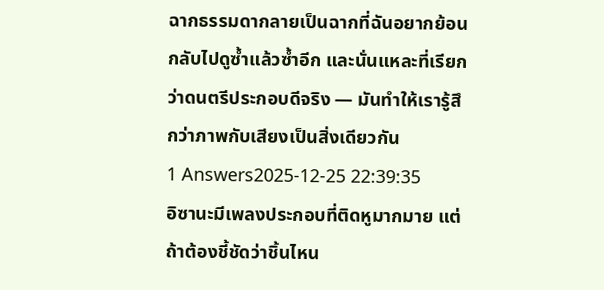ฉากธรรมดากลายเป็นฉากที่ฉันอยากย้อนกลับไปดูซ้ำแล้วซ้ำอีก และนั่นแหละที่เรียกว่าดนตรีประกอบดีจริง — มันทำให้เรารู้สึกว่าภาพกับเสียงเป็นสิ่งเดียวกัน
1 Answers2025-12-25 22:39:35
อิซานะมีเพลงประกอบที่ติดหูมากมาย แต่ถ้าต้องชี้ชัดว่าชิ้นไหน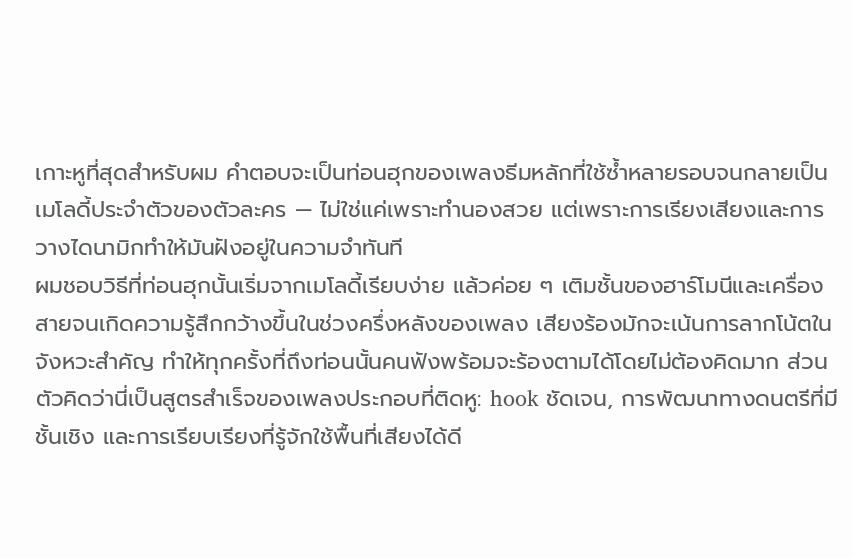เกาะหูที่สุดสำหรับผม คำตอบจะเป็นท่อนฮุกของเพลงธีมหลักที่ใช้ซ้ำหลายรอบจนกลายเป็นเมโลดี้ประจำตัวของตัวละคร — ไม่ใช่แค่เพราะทำนองสวย แต่เพราะการเรียงเสียงและการวางไดนามิกทำให้มันฝังอยู่ในความจำทันที
ผมชอบวิธีที่ท่อนฮุกนั้นเริ่มจากเมโลดี้เรียบง่าย แล้วค่อย ๆ เติมชั้นของฮาร์โมนีและเครื่องสายจนเกิดความรู้สึกกว้างขึ้นในช่วงครึ่งหลังของเพลง เสียงร้องมักจะเน้นการลากโน้ตในจังหวะสำคัญ ทำให้ทุกครั้งที่ถึงท่อนนั้นคนฟังพร้อมจะร้องตามได้โดยไม่ต้องคิดมาก ส่วนตัวคิดว่านี่เป็นสูตรสำเร็จของเพลงประกอบที่ติดหู: hook ชัดเจน, การพัฒนาทางดนตรีที่มีชั้นเชิง และการเรียบเรียงที่รู้จักใช้พื้นที่เสียงได้ดี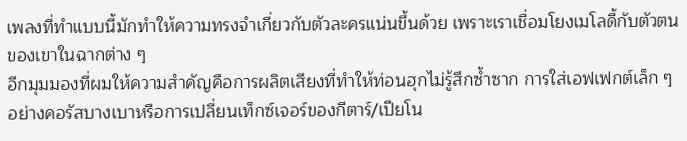เพลงที่ทำแบบนี้มักทำให้ความทรงจำเกี่ยวกับตัวละครแน่นขึ้นด้วย เพราะเราเชื่อมโยงเมโลดี้กับตัวตนของเขาในฉากต่าง ๆ
อีกมุมมองที่ผมให้ความสำคัญคือการผลิตเสียงที่ทำให้ท่อนฮุกไม่รู้สึกซ้ำซาก การใส่เอฟเฟกต์เล็ก ๆ อย่างคอรัสบางเบาหรือการเปลี่ยนเท็กซ์เจอร์ของกีตาร์/เปียโน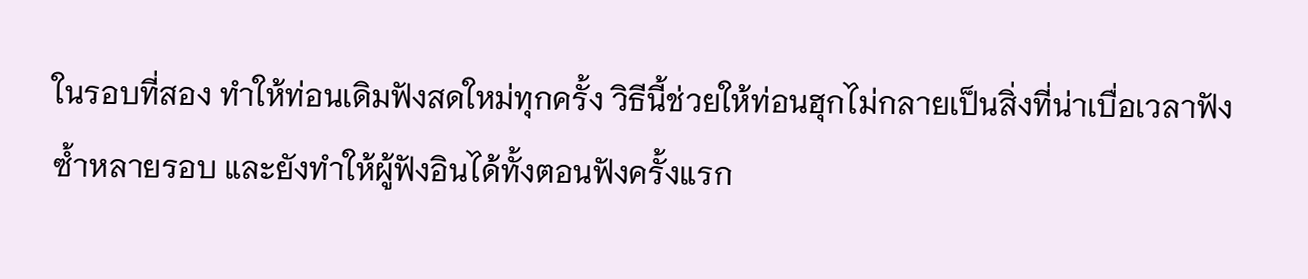ในรอบที่สอง ทำให้ท่อนเดิมฟังสดใหม่ทุกครั้ง วิธีนี้ช่วยให้ท่อนฮุกไม่กลายเป็นสิ่งที่น่าเบื่อเวลาฟังซ้ำหลายรอบ และยังทำให้ผู้ฟังอินได้ทั้งตอนฟังครั้งแรก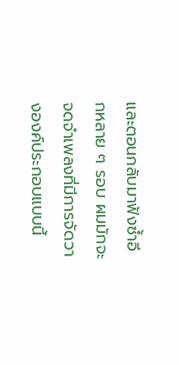และตอนกลับมาฟังซ้ำอีกหลาย ๆ รอบ ผมมักจะจดจำเพลงที่มีการจัดวางองค์ประกอบแบบนี้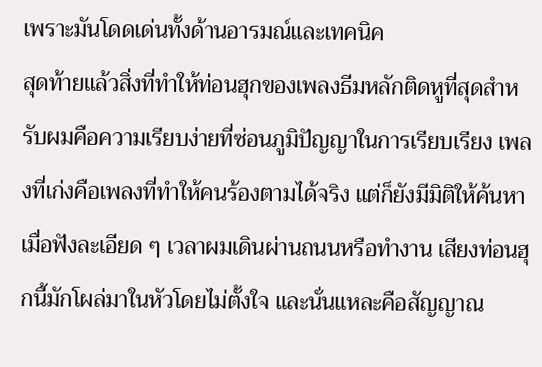เพราะมันโดดเด่นทั้งด้านอารมณ์และเทคนิค
สุดท้ายแล้วสิ่งที่ทำให้ท่อนฮุกของเพลงธีมหลักติดหูที่สุดสำหรับผมคือความเรียบง่ายที่ซ่อนภูมิปัญญาในการเรียบเรียง เพลงที่เก่งคือเพลงที่ทำให้คนร้องตามได้จริง แต่ก็ยังมีมิติให้ค้นหาเมื่อฟังละเอียด ๆ เวลาผมเดินผ่านถนนหรือทำงาน เสียงท่อนฮุกนี้มักโผล่มาในหัวโดยไม่ตั้งใจ และนั่นแหละคือสัญญาณ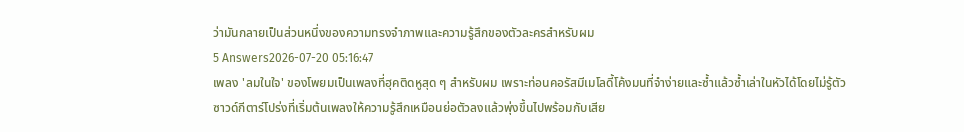ว่ามันกลายเป็นส่วนหนึ่งของความทรงจำภาพและความรู้สึกของตัวละครสำหรับผม
5 Answers2026-07-20 05:16:47
เพลง 'ลมในใจ' ของโพยมเป็นเพลงที่ฮุคติดหูสุด ๆ สำหรับผม เพราะท่อนคอรัสมีเมโลดี้โค้งมนที่จำง่ายและซ้ำแล้วซ้ำเล่าในหัวได้โดยไม่รู้ตัว
ซาวด์กีตาร์โปร่งที่เริ่มต้นเพลงให้ความรู้สึกเหมือนย่อตัวลงแล้วพุ่งขึ้นไปพร้อมกับเสีย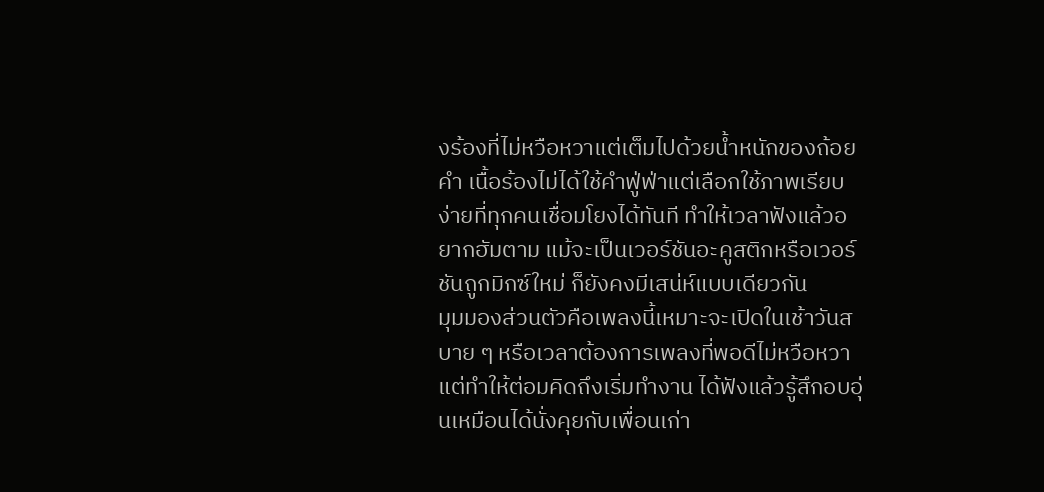งร้องที่ไม่หวือหวาแต่เต็มไปด้วยน้ำหนักของถ้อยคำ เนื้อร้องไม่ได้ใช้คำฟู่ฟ่าแต่เลือกใช้ภาพเรียบง่ายที่ทุกคนเชื่อมโยงได้ทันที ทำให้เวลาฟังแล้วอยากฮัมตาม แม้จะเป็นเวอร์ชันอะคูสติกหรือเวอร์ชันถูกมิกซ์ใหม่ ก็ยังคงมีเสน่ห์แบบเดียวกัน
มุมมองส่วนตัวคือเพลงนี้เหมาะจะเปิดในเช้าวันสบาย ๆ หรือเวลาต้องการเพลงที่พอดีไม่หวือหวาแต่ทำให้ต่อมคิดถึงเริ่มทำงาน ได้ฟังแล้วรู้สึกอบอุ่นเหมือนได้นั่งคุยกับเพื่อนเก่า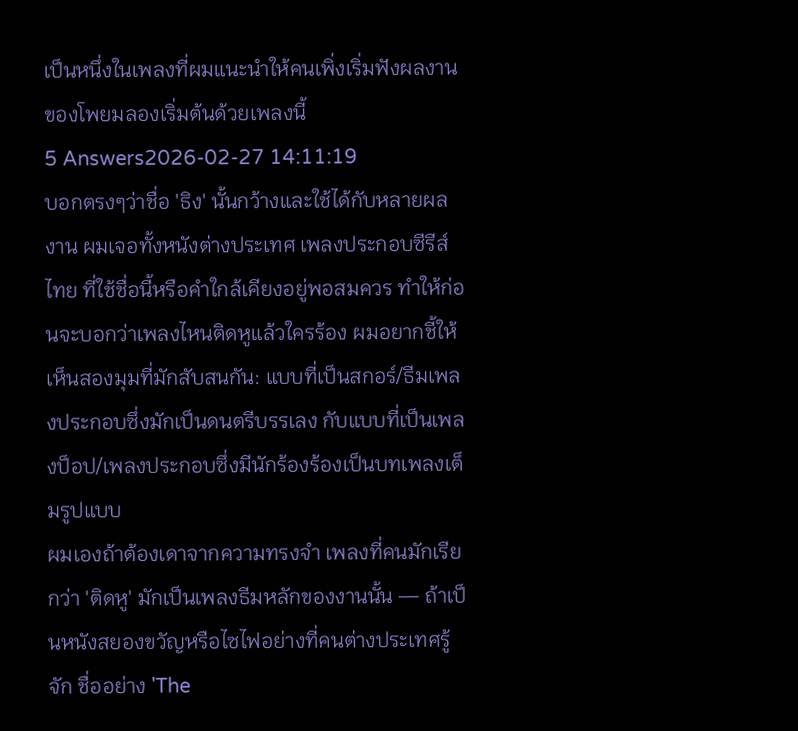เป็นหนึ่งในเพลงที่ผมแนะนำให้คนเพิ่งเริ่มฟังผลงานของโพยมลองเริ่มต้นด้วยเพลงนี้
5 Answers2026-02-27 14:11:19
บอกตรงๆว่าชื่อ 'ธิง' นั้นกว้างและใช้ได้กับหลายผลงาน ผมเจอทั้งหนังต่างประเทศ เพลงประกอบซีรีส์ไทย ที่ใช้ชื่อนี้หรือคำใกล้เคียงอยู่พอสมควร ทำให้ก่อนจะบอกว่าเพลงไหนติดหูแล้วใครร้อง ผมอยากชี้ให้เห็นสองมุมที่มักสับสนกัน: แบบที่เป็นสกอร์/ธีมเพลงประกอบซึ่งมักเป็นดนตรีบรรเลง กับแบบที่เป็นเพลงป็อป/เพลงประกอบซึ่งมีนักร้องร้องเป็นบทเพลงเต็มรูปแบบ
ผมเองถ้าต้องเดาจากความทรงจำ เพลงที่คนมักเรียกว่า 'ติดหู' มักเป็นเพลงธีมหลักของงานนั้น — ถ้าเป็นหนังสยองขวัญหรือไซไฟอย่างที่คนต่างประเทศรู้จัก ชื่ออย่าง 'The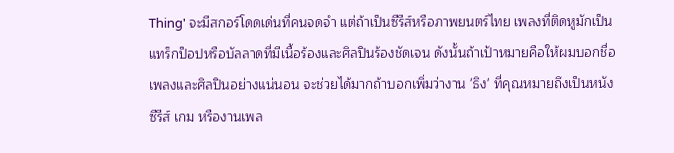Thing' จะมีสกอร์โดดเด่นที่คนจดจำ แต่ถ้าเป็นซีรีส์หรือภาพยนตร์ไทย เพลงที่ติดหูมักเป็นแทร็กป็อปหรือบัลลาดที่มีเนื้อร้องและศิลปินร้องชัดเจน ดังนั้นถ้าเป้าหมายคือให้ผมบอกชื่อเพลงและศิลปินอย่างแน่นอน จะช่วยได้มากถ้าบอกเพิ่มว่างาน 'ธิง' ที่คุณหมายถึงเป็นหนัง ซีรีส์ เกม หรืองานเพล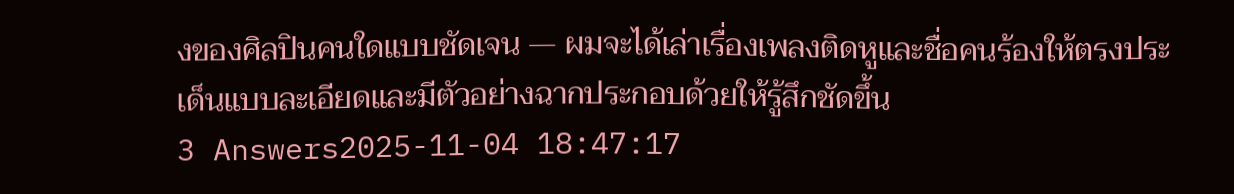งของศิลปินคนใดแบบชัดเจน — ผมจะได้เล่าเรื่องเพลงติดหูและชื่อคนร้องให้ตรงประเด็นแบบละเอียดและมีตัวอย่างฉากประกอบด้วยให้รู้สึกชัดขึ้น
3 Answers2025-11-04 18:47:17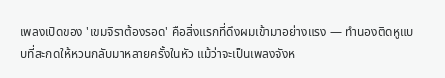เพลงเปิดของ 'เขมจิราต้องรอด' คือสิ่งแรกที่ดึงผมเข้ามาอย่างแรง — ทำนองติดหูแบบที่สะกดให้หวนกลับมาหลายครั้งในหัว แม้ว่าจะเป็นเพลงจังห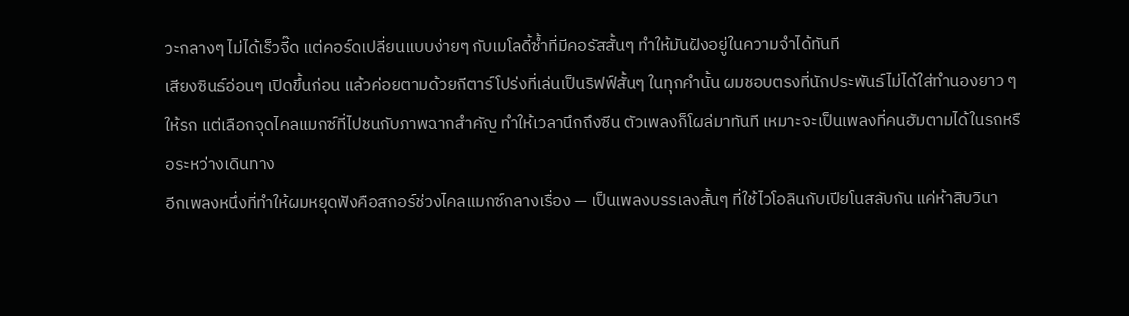วะกลางๆ ไม่ได้เร็วจี๊ด แต่คอร์ดเปลี่ยนแบบง่ายๆ กับเมโลดี้ซ้ำที่มีคอรัสสั้นๆ ทำให้มันฝังอยู่ในความจำได้ทันที
เสียงซินธ์อ่อนๆ เปิดขึ้นก่อน แล้วค่อยตามด้วยกีตาร์โปร่งที่เล่นเป็นริฟฟ์สั้นๆ ในทุกคำนั้น ผมชอบตรงที่นักประพันธ์ไม่ได้ใส่ทำนองยาว ๆ ให้รก แต่เลือกจุดไคลแมกซ์ที่ไปชนกับภาพฉากสำคัญ ทำให้เวลานึกถึงซีน ตัวเพลงก็โผล่มาทันที เหมาะจะเป็นเพลงที่คนฮัมตามได้ในรถหรือระหว่างเดินทาง
อีกเพลงหนึ่งที่ทำให้ผมหยุดฟังคือสกอร์ช่วงไคลแมกซ์กลางเรื่อง — เป็นเพลงบรรเลงสั้นๆ ที่ใช้ไวโอลินกับเปียโนสลับกัน แค่ห้าสิบวินา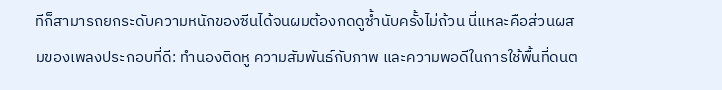ทีก็สามารถยกระดับความหนักของซีนได้จนผมต้องกดดูซ้ำนับครั้งไม่ถ้วน นี่แหละคือส่วนผสมของเพลงประกอบที่ดี: ทำนองติดหู ความสัมพันธ์กับภาพ และความพอดีในการใช้พื้นที่ดนต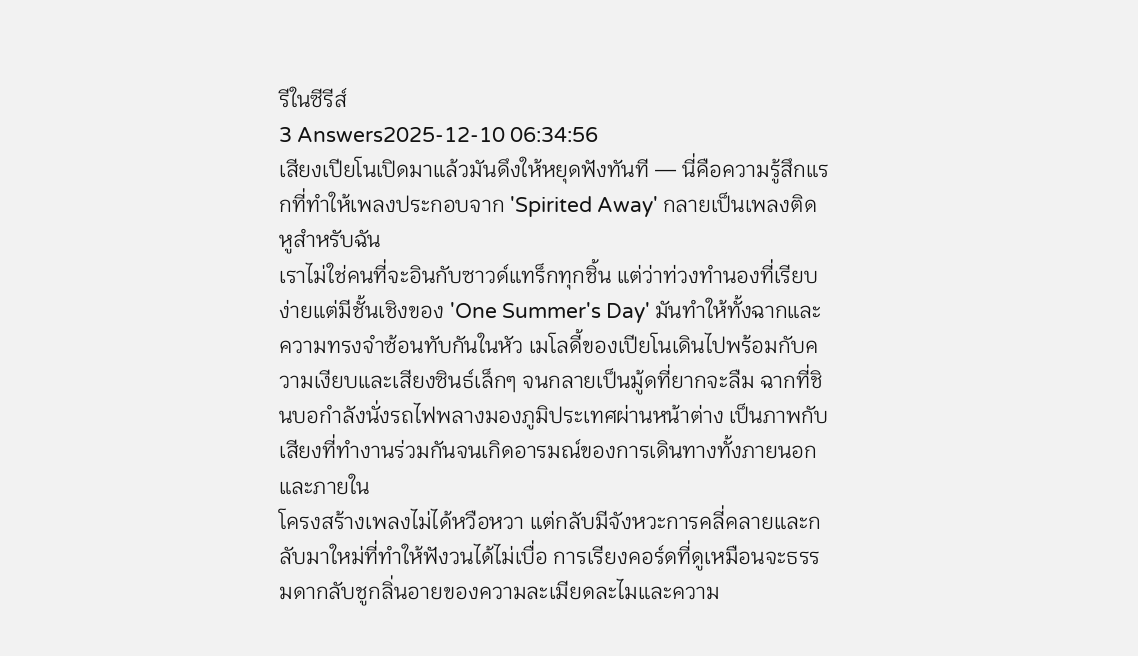รีในซีรีส์
3 Answers2025-12-10 06:34:56
เสียงเปียโนเปิดมาแล้วมันดึงให้หยุดฟังทันที — นี่คือความรู้สึกแรกที่ทำให้เพลงประกอบจาก 'Spirited Away' กลายเป็นเพลงติดหูสำหรับฉัน
เราไม่ใช่คนที่จะอินกับซาวด์แทร็กทุกชิ้น แต่ว่าท่วงทำนองที่เรียบง่ายแต่มีชั้นเชิงของ 'One Summer's Day' มันทำให้ทั้งฉากและความทรงจำซ้อนทับกันในหัว เมโลดี้ของเปียโนเดินไปพร้อมกับความเงียบและเสียงซินธ์เล็กๆ จนกลายเป็นมู้ดที่ยากจะลืม ฉากที่ชินบอกำลังนั่งรถไฟพลางมองภูมิประเทศผ่านหน้าต่าง เป็นภาพกับเสียงที่ทำงานร่วมกันจนเกิดอารมณ์ของการเดินทางทั้งภายนอกและภายใน
โครงสร้างเพลงไม่ได้หวือหวา แต่กลับมีจังหวะการคลี่คลายและกลับมาใหม่ที่ทำให้ฟังวนได้ไม่เบื่อ การเรียงคอร์ดที่ดูเหมือนจะธรรมดากลับชูกลิ่นอายของความละเมียดละไมและความ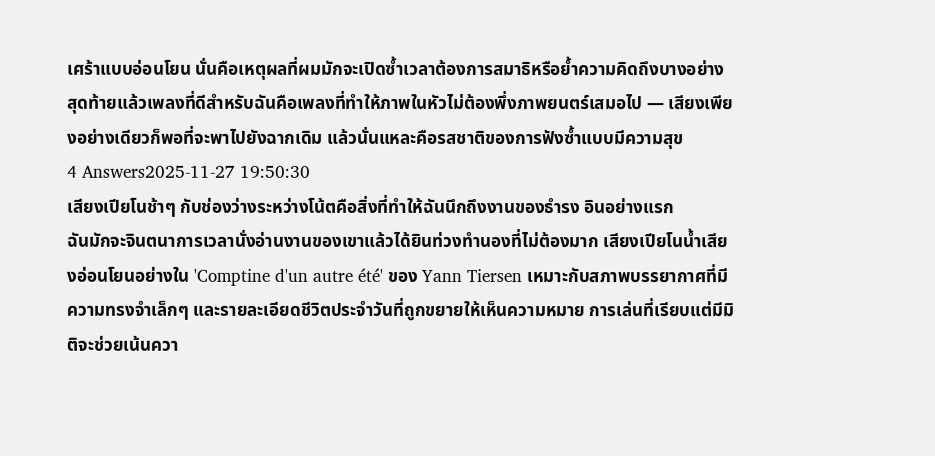เศร้าแบบอ่อนโยน นั่นคือเหตุผลที่ผมมักจะเปิดซ้ำเวลาต้องการสมาธิหรือย้ำความคิดถึงบางอย่าง
สุดท้ายแล้วเพลงที่ดีสำหรับฉันคือเพลงที่ทำให้ภาพในหัวไม่ต้องพึ่งภาพยนตร์เสมอไป — เสียงเพียงอย่างเดียวก็พอที่จะพาไปยังฉากเดิม แล้วนั่นแหละคือรสชาติของการฟังซ้ำแบบมีความสุข
4 Answers2025-11-27 19:50:30
เสียงเปียโนช้าๆ กับช่องว่างระหว่างโน้ตคือสิ่งที่ทำให้ฉันนึกถึงงานของธำรง อินอย่างแรก
ฉันมักจะจินตนาการเวลานั่งอ่านงานของเขาแล้วได้ยินท่วงทำนองที่ไม่ต้องมาก เสียงเปียโนน้ำเสียงอ่อนโยนอย่างใน 'Comptine d'un autre été' ของ Yann Tiersen เหมาะกับสภาพบรรยากาศที่มีความทรงจำเล็กๆ และรายละเอียดชีวิตประจำวันที่ถูกขยายให้เห็นความหมาย การเล่นที่เรียบแต่มีมิติจะช่วยเน้นควา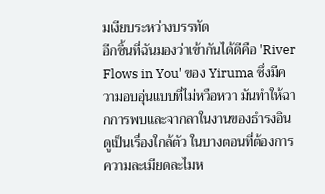มเงียบระหว่างบรรทัด
อีกชิ้นที่ฉันมองว่าเข้ากันได้ดีคือ 'River Flows in You' ของ Yiruma ซึ่งมีความอบอุ่นแบบที่ไม่หวือหวา มันทำให้ฉากการพบและจากลาในงานของธำรงอินดูเป็นเรื่องใกล้ตัว ในบางตอนที่ต้องการความละเมียดละไมห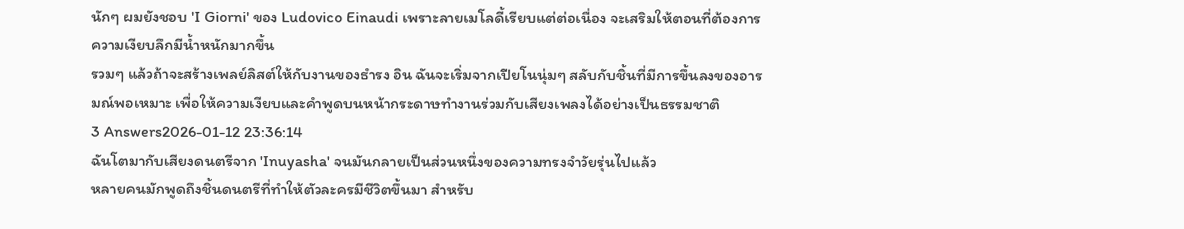นักๆ ผมยังชอบ 'I Giorni' ของ Ludovico Einaudi เพราะลายเมโลดี้เรียบแต่ต่อเนื่อง จะเสริมให้ตอนที่ต้องการความเงียบลึกมีน้ำหนักมากขึ้น
รวมๆ แล้วถ้าจะสร้างเพลย์ลิสต์ให้กับงานของธำรง อิน ฉันจะเริ่มจากเปียโนนุ่มๆ สลับกับชิ้นที่มีการขึ้นลงของอารมณ์พอเหมาะ เพื่อให้ความเงียบและคำพูดบนหน้ากระดาษทำงานร่วมกับเสียงเพลงได้อย่างเป็นธรรมชาติ
3 Answers2026-01-12 23:36:14
ฉันโตมากับเสียงดนตรีจาก 'Inuyasha' จนมันกลายเป็นส่วนหนึ่งของความทรงจำวัยรุ่นไปแล้ว
หลายคนมักพูดถึงชิ้นดนตรีที่ทำให้ตัวละครมีชีวิตขึ้นมา สำหรับ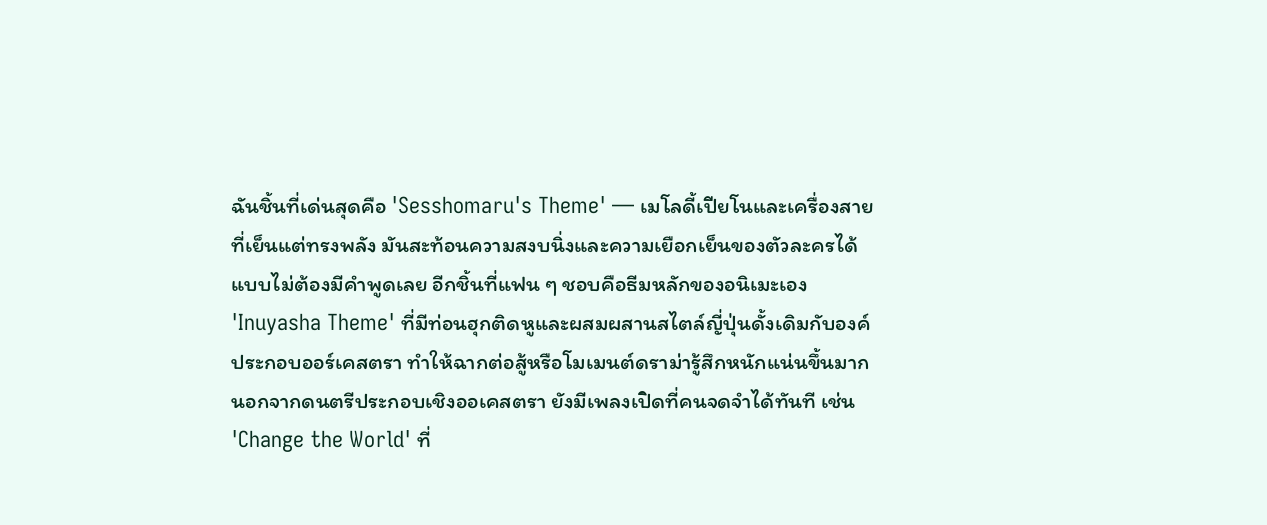ฉันชิ้นที่เด่นสุดคือ 'Sesshomaru's Theme' — เมโลดี้เปียโนและเครื่องสายที่เย็นแต่ทรงพลัง มันสะท้อนความสงบนิ่งและความเยือกเย็นของตัวละครได้แบบไม่ต้องมีคำพูดเลย อีกชิ้นที่แฟน ๆ ชอบคือธีมหลักของอนิเมะเอง 'Inuyasha Theme' ที่มีท่อนฮุกติดหูและผสมผสานสไตล์ญี่ปุ่นดั้งเดิมกับองค์ประกอบออร์เคสตรา ทำให้ฉากต่อสู้หรือโมเมนต์ดราม่ารู้สึกหนักแน่นขึ้นมาก
นอกจากดนตรีประกอบเชิงออเคสตรา ยังมีเพลงเปิดที่คนจดจำได้ทันที เช่น 'Change the World' ที่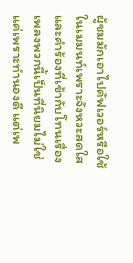ผู้ชมมักเอาไปคัฟเวอร์หรือใช้ในเมมนท์เพราะจังหวะสดใสและคำร้องที่เข้ากับโทนเรื่อง เพลงพวกนี้เป็นที่นิยมไม่ใช่แค่เพราะทำนองดี แต่เพ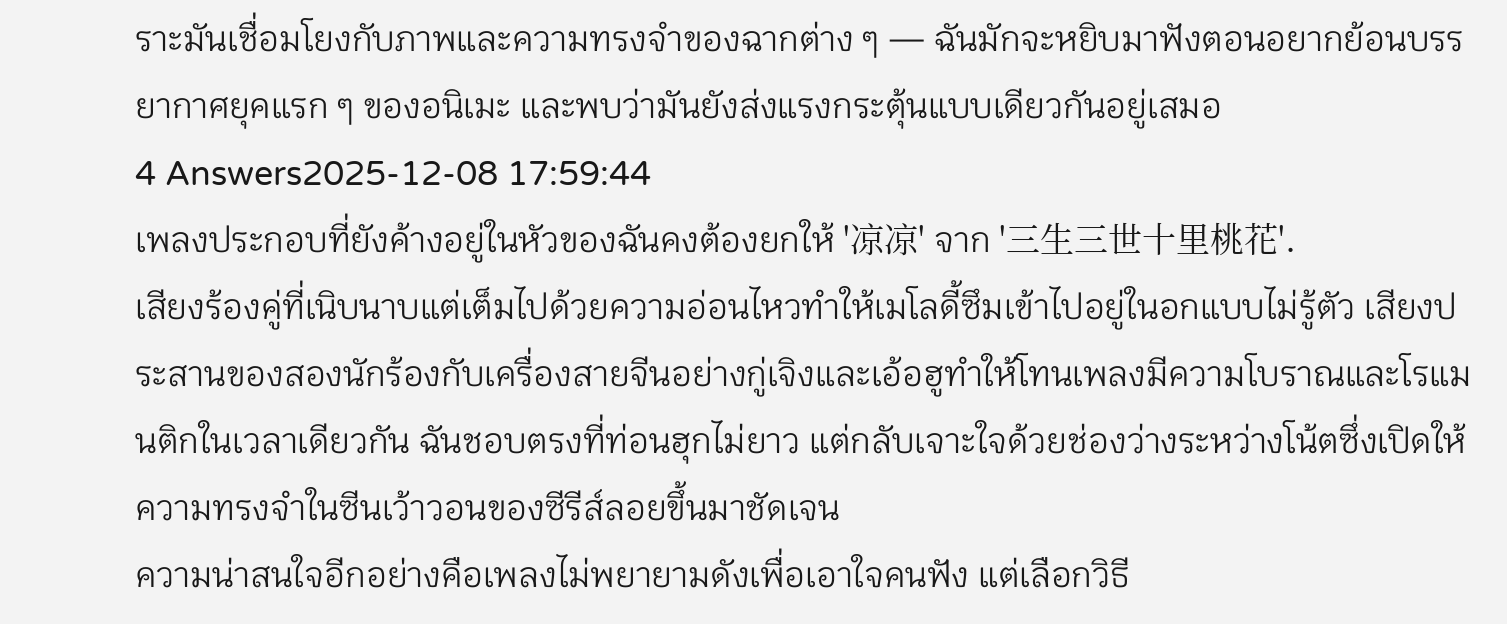ราะมันเชื่อมโยงกับภาพและความทรงจำของฉากต่าง ๆ — ฉันมักจะหยิบมาฟังตอนอยากย้อนบรรยากาศยุคแรก ๆ ของอนิเมะ และพบว่ามันยังส่งแรงกระตุ้นแบบเดียวกันอยู่เสมอ
4 Answers2025-12-08 17:59:44
เพลงประกอบที่ยังค้างอยู่ในหัวของฉันคงต้องยกให้ '凉凉' จาก '三生三世十里桃花'.
เสียงร้องคู่ที่เนิบนาบแต่เต็มไปด้วยความอ่อนไหวทำให้เมโลดี้ซึมเข้าไปอยู่ในอกแบบไม่รู้ตัว เสียงประสานของสองนักร้องกับเครื่องสายจีนอย่างกู่เจิงและเอ้อฮูทำให้โทนเพลงมีความโบราณและโรแมนติกในเวลาเดียวกัน ฉันชอบตรงที่ท่อนฮุกไม่ยาว แต่กลับเจาะใจด้วยช่องว่างระหว่างโน้ตซึ่งเปิดให้ความทรงจำในซีนเว้าวอนของซีรีส์ลอยขึ้นมาชัดเจน
ความน่าสนใจอีกอย่างคือเพลงไม่พยายามดังเพื่อเอาใจคนฟัง แต่เลือกวิธี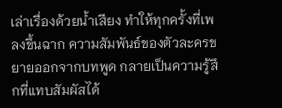เล่าเรื่องด้วยน้ำเสียง ทำให้ทุกครั้งที่เพลงขึ้นฉาก ความสัมพันธ์ของตัวละครขยายออกจากบทพูด กลายเป็นความรู้สึกที่แทบสัมผัสได้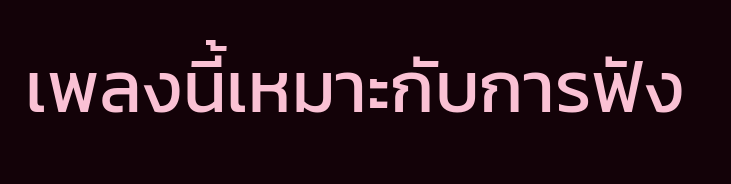เพลงนี้เหมาะกับการฟัง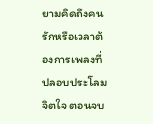ยามคิดถึงคนรักหรือเวลาต้องการเพลงที่ปลอบประโลมจิตใจ ตอนจบ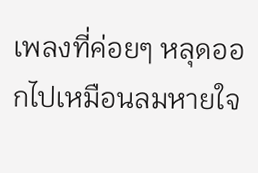เพลงที่ค่อยๆ หลุดออกไปเหมือนลมหายใจ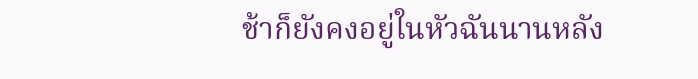ช้าก็ยังคงอยู่ในหัวฉันนานหลัง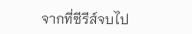จากที่ซีรีส์จบไป